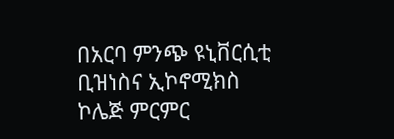በአርባ ምንጭ ዩኒቨርሲቲ ቢዝነስና ኢኮኖሚክስ ኮሌጅ ምርምር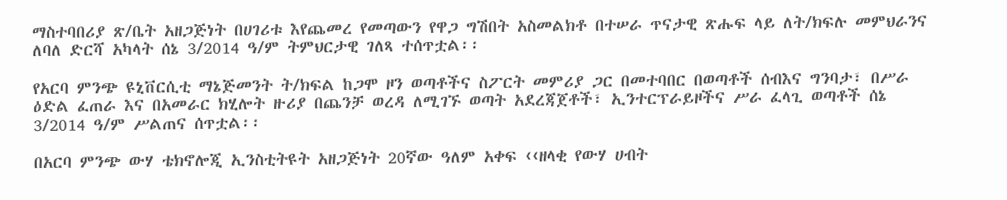ማስተባበሪያ ጽ/ቤት አዘጋጅነት በሀገሪቱ እየጨመረ የመጣውን የዋጋ ግሽበት አስመልክቶ በተሠራ ጥናታዊ ጽሑፍ ላይ ለት/ክፍሉ መምህራንና ለባለ ድርሻ አካላት ሰኔ 3/2014 ዓ/ም ትምህርታዊ ገለጻ ተሰጥቷል፡፡

የአርባ ምንጭ ዩኒቨርሲቲ ማኔጅመንት ት/ክፍል ከጋሞ ዞን ወጣቶችና ስፖርት መምሪያ ጋር በመተባበር በወጣቶች ሰብእና ግንባታ፣ በሥራ ዕድል ፈጠራ እና በአመራር ክሂሎት ዙሪያ በጨንቻ ወረዳ ለሚገኙ ወጣት አደረጃጀቶች፣ ኢንተርፕራይዞችና ሥራ ፈላጊ ወጣቶች ሰኔ 3/2014 ዓ/ም ሥልጠና ሰጥቷል፡፡

በአርባ ምንጭ ውሃ ቴክኖሎጂ ኢንስቲትዩት አዘጋጅነት 20ኛው ዓለም አቀፍ ‹‹ዘላቂ የውሃ ሀብት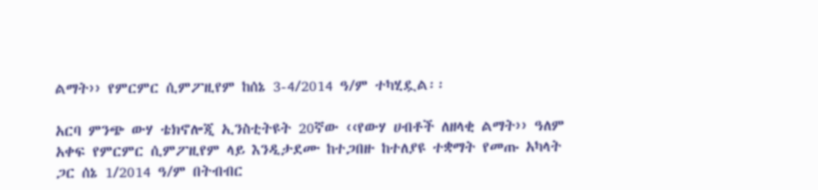ልማት›› የምርምር ሲምፖዚየም ከሰኔ 3-4/2014 ዓ/ም ተካሂዷል፡፡

አርባ ምንጭ ውሃ ቴክኖሎጂ ኢንስቲትዩት 20ኛው ‹‹የውሃ ሀብቶች ለዘላቂ ልማት›› ዓለም አቀፍ የምርምር ሲምፖዚየም ላይ እንዲታደሙ ከተጋበዙ ከተለያዩ ተቋማት የመጡ አካላት ጋር ሰኔ 1/2014 ዓ/ም በትብብር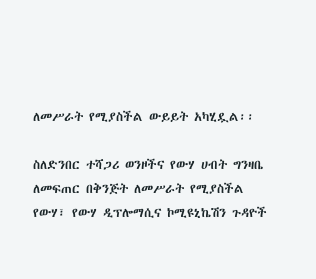ለመሥራት የሚያስችል ውይይት አካሂዷል፡፡

ስለድንበር ተሻጋሪ ወንዞችና የውሃ ሀብት ግንዛቤ ለመፍጠር በቅንጅት ለመሥራት የሚያስችል የውሃ፣ የውሃ ዲፕሎማሲና ኮሚዩኒኬሽን ጉዳዮች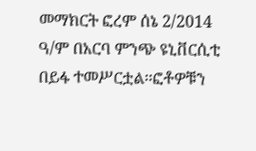መማክርት ፎረም ሰኔ 2/2014 ዓ/ም በአርባ ምንጭ ዩኒቨርሲቲ በይፋ ተመሥርቷል፡፡ፎቶዎቹን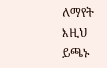ለማየት እዚህ ይጫኑ